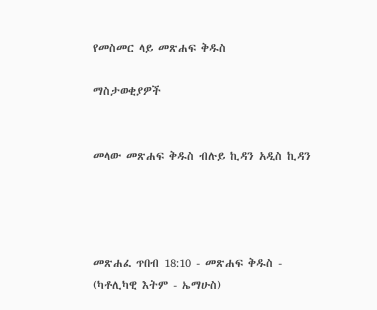የመስመር ላይ መጽሐፍ ቅዱስ

ማስታወቂያዎች


መላው መጽሐፍ ቅዱስ ብሉይ ኪዳን አዲስ ኪዳን




መጽሐፈ ጥበብ 18:10 - መጽሐፍ ቅዱስ - (ካቶሊካዊ እትም - ኤማሁስ)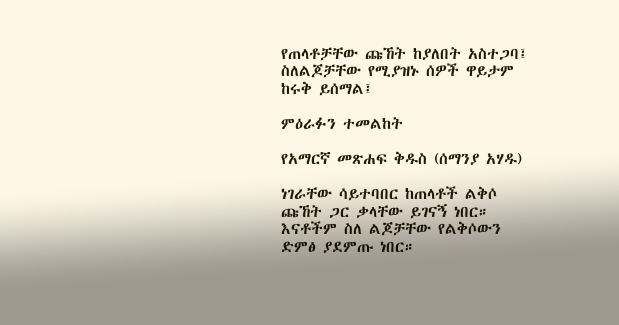የጠላቶቻቸው ጩኸት ከያለበት አስተጋባ፤ ስለልጆቻቸው የሚያዝኑ ሰዎች ዋይታም ከሩቅ ይሰማል፤

ምዕራፉን ተመልከት

የአማርኛ መጽሐፍ ቅዱስ (ሰማንያ አሃዱ)

ነገራቸው ሳይተባበር ከጠላቶች ልቅሶ ጩኸት ጋር ቃላቸው ይገናኝ ነበር። እናቶችም ስለ ልጆቻቸው የልቅሶውን ድምፅ ያደምጡ ነበር።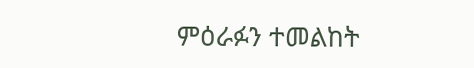ምዕራፉን ተመልከት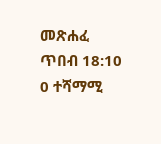መጽሐፈ ጥበብ 18:10
0 ተሻማሚ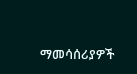ማመሳሰሪያዎች